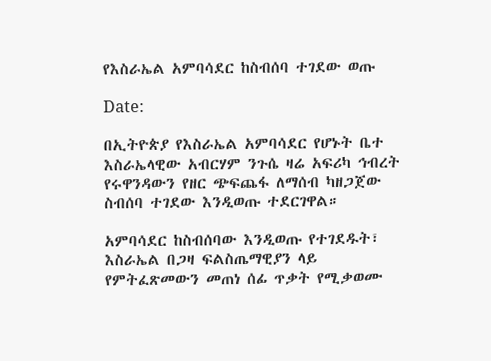የእስራኤል አምባሳደር ከስብሰባ ተገደው ወጡ

Date:

በኢትዮጵያ የእስራኤል አምባሳደር የሆኑት ቤተ እስራኤላዊው አብርሃም ንጉሴ ዛሬ አፍሪካ ኅብረት የሩዋንዳውን የዘር ጭፍጨፋ ለማሰብ ካዘጋጀው ስብሰባ ተገደው እንዲወጡ ተደርገዋል።

አምባሳደር ከስብሰባው እንዲወጡ የተገደዱት፣ እስራኤል በጋዛ ፍልስጤማዊያን ላይ የምትፈጽመውን መጠነ ሰፊ ጥቃት የሚቃወሙ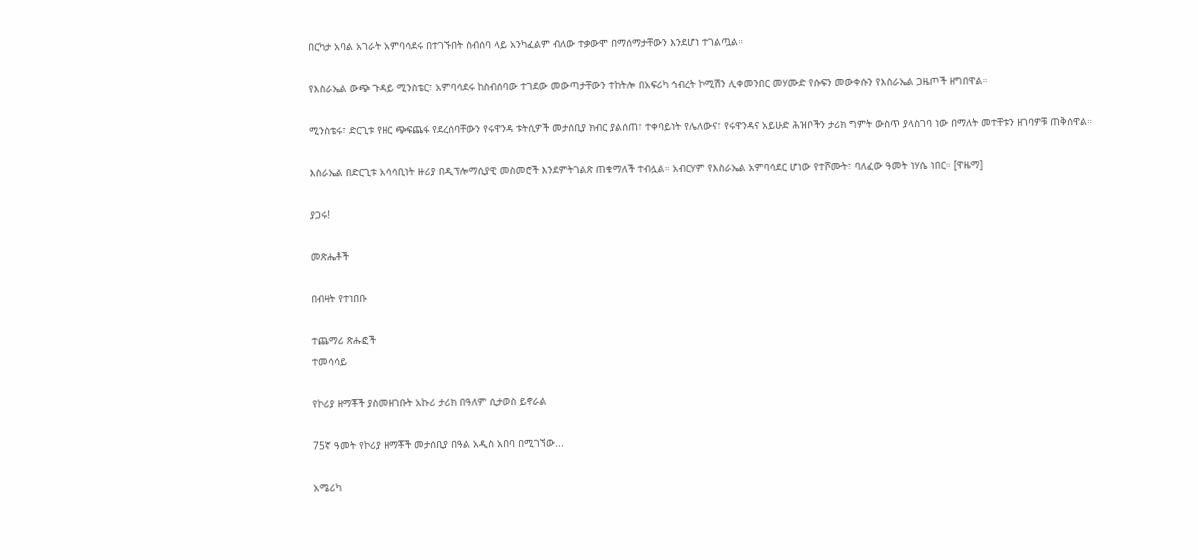በርካታ አባል አገራት አምባሳደሩ በተገኙበት ስብሰባ ላይ አንካፈልም ብለው ተቃውሞ በማሰማታቸውን እንደሆነ ተገልጧል።

የእስራኤል ውጭ ጉዳይ ሚንስቴር፣ አምባሳደሩ ከስብሰባው ተገደው መውጣታቸውን ተከትሎ በአፍሪካ ኅብረት ኮሚሽን ሊቀመንበር መሃሙድ የሱፍን መውቀሱን የእስራኤል ጋዜጦች ዘግበዋል።

ሚንስቴሩ፣ ድርጊቱ የዘር ጭፍጨፋ የደረሰባቸውን የሩዋንዳ ቱትሲዎች መታሰቢያ ክብር ያልሰጠ፣ ተቀባይነት የሌለውና፣ የሩዋንዳና አይሁድ ሕዝቦችን ታሪክ ግምት ውስጥ ያላስገባ ነው በማለት መተቸቱን ዘገባዎቹ ጠቅሰዋል።

እስራኤል በድርጊቱ አሳሳቢነት ዙሪያ በዲፕሎማሲያዊ መስመሮች እንደምትገልጽ ጠቁማለች ተብሏል። አብርሃም የእስራኤል አምባሳደር ሆነው የተሾሙት፣ ባለፈው ዓመት ነሃሴ ነበር። [ዋዜማ]

ያጋሩ!

መጽሔቶች

በብዛት የተነበቡ

ተጨማሪ ጽሑፎች
ተመሳሳይ

የኮሪያ ዘማቾች ያስመዘገቡት አኩሪ ታሪክ በዓለም ሲታወስ ይኖራል

75ኛ ዓመት የኮሪያ ዘማቾች መታሰቢያ በዓል አዲስ አበባ በሚገኘው...

አሜሪካ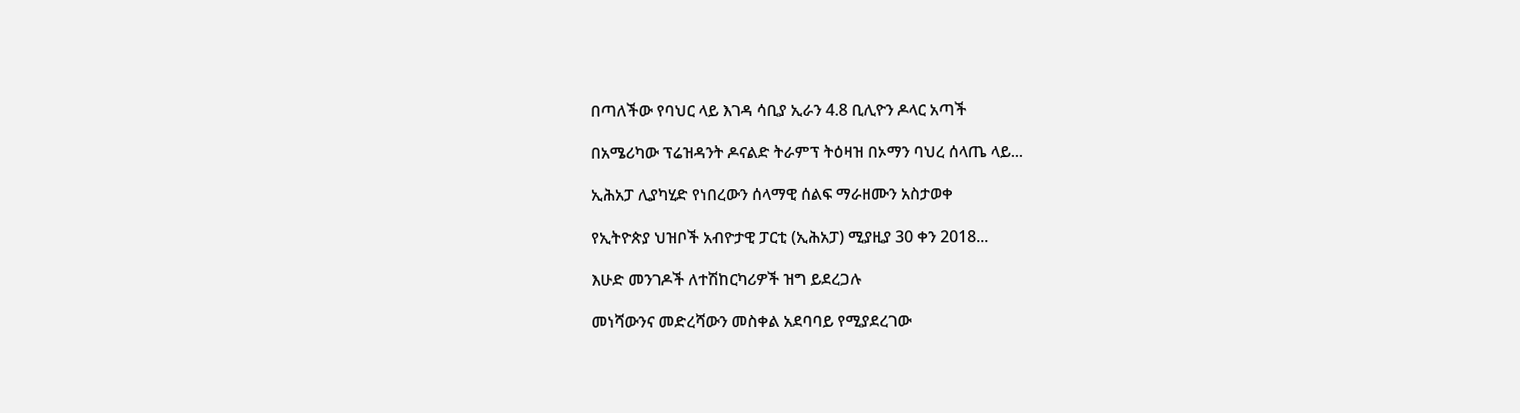በጣለችው የባህር ላይ እገዳ ሳቢያ ኢራን 4.8 ቢሊዮን ዶላር አጣች

በአሜሪካው ፕሬዝዳንት ዶናልድ ትራምፕ ትዕዛዝ በኦማን ባህረ ሰላጤ ላይ...

ኢሕአፓ ሊያካሂድ የነበረውን ሰላማዊ ሰልፍ ማራዘሙን አስታወቀ

የኢትዮጵያ ህዝቦች አብዮታዊ ፓርቲ (ኢሕአፓ) ሚያዚያ 30 ቀን 2018...

እሁድ መንገዶች ለተሽከርካሪዎች ዝግ ይደረጋሉ

መነሻውንና መድረሻውን መስቀል አደባባይ የሚያደረገው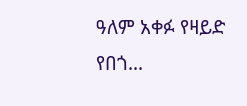ዓለም አቀፉ የዛይድ የበጎ...